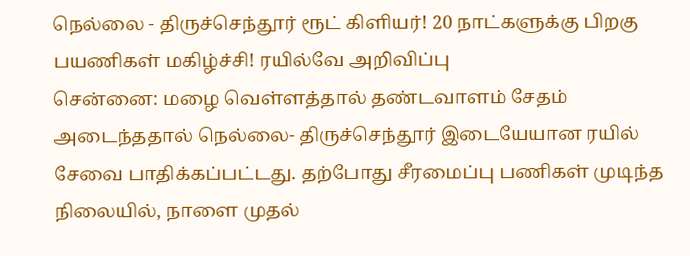நெல்லை - திருச்செந்தூர் ரூட் கிளியர்! 20 நாட்களுக்கு பிறகு பயணிகள் மகிழ்ச்சி! ரயில்வே அறிவிப்பு
சென்னை: மழை வெள்ளத்தால் தண்டவாளம் சேதம் அடைந்ததால் நெல்லை- திருச்செந்தூர் இடையேயான ரயில் சேவை பாதிக்கப்பட்டது. தற்போது சீரமைப்பு பணிகள் முடிந்த நிலையில், நாளை முதல்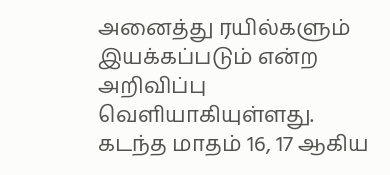அனைத்து ரயில்களும் இயக்கப்படும் என்ற அறிவிப்பு வெளியாகியுள்ளது.
கடந்த மாதம் 16, 17 ஆகிய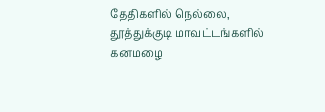தேதிகளில் நெல்லை, தூத்துக்குடி மாவட்டங்களில் கனமழை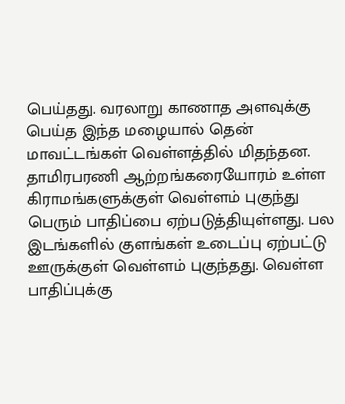பெய்தது. வரலாறு காணாத அளவுக்கு பெய்த இந்த மழையால் தென் மாவட்டங்கள் வெள்ளத்தில் மிதந்தன. தாமிரபரணி ஆற்றங்கரையோரம் உள்ள கிராமங்களுக்குள் வெள்ளம் புகுந்து பெரும் பாதிப்பை ஏற்படுத்தியுள்ளது. பல இடங்களில் குளங்கள் உடைப்பு ஏற்பட்டு ஊருக்குள் வெள்ளம் புகுந்தது. வெள்ள பாதிப்புக்கு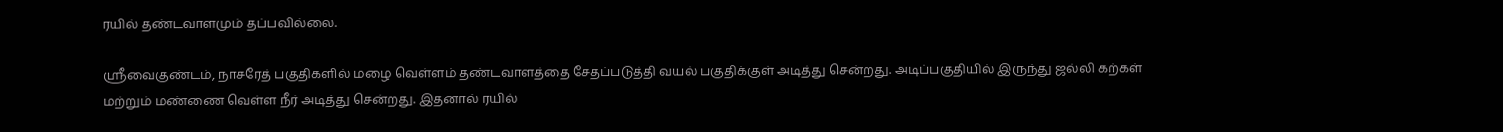ரயில் தண்டவாளமும் தப்பவில்லை.

ஸ்ரீவைகுண்டம், நாசரேத் பகுதிகளில் மழை வெள்ளம் தண்டவாளத்தை சேதப்படுத்தி வயல் பகுதிக்குள் அடித்து சென்றது. அடிப்பகுதியில் இருந்து ஜல்லி கற்கள் மற்றும் மண்ணை வெள்ள நீர் அடித்து சென்றது. இதனால் ரயில்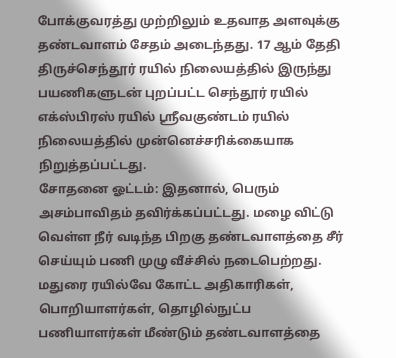போக்குவரத்து முற்றிலும் உதவாத அளவுக்கு தண்டவாளம் சேதம் அடைந்தது. 17 ஆம் தேதி திருச்செந்தூர் ரயில் நிலையத்தில் இருந்து பயணிகளுடன் புறப்பட்ட செந்தூர் ரயில் எக்ஸ்பிரஸ் ரயில் ஸ்ரீவகுண்டம் ரயில் நிலையத்தில் முன்னெச்சரிக்கையாக நிறுத்தப்பட்டது.
சோதனை ஓட்டம்: இதனால், பெரும் அசம்பாவிதம் தவிர்க்கப்பட்டது. மழை விட்டு வெள்ள நீர் வடிந்த பிறகு தண்டவாளத்தை சீர் செய்யும் பணி முழு வீச்சில் நடைபெற்றது. மதுரை ரயில்வே கோட்ட அதிகாரிகள், பொறியாளர்கள், தொழில்நுட்ப பணியாளர்கள் மீண்டும் தண்டவாளத்தை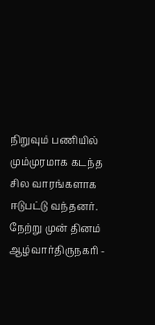நிறுவும் பணியில் மும்முரமாக கடந்த சில வாரங்களாக ஈடுபட்டு வந்தனர்.
நேற்று முன் தினம் ஆழ்வார்திருநகரி -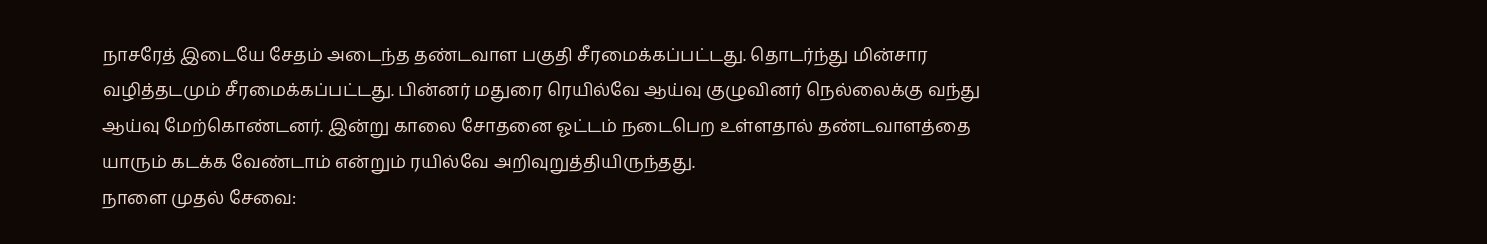நாசரேத் இடையே சேதம் அடைந்த தண்டவாள பகுதி சீரமைக்கப்பட்டது. தொடர்ந்து மின்சார வழித்தடமும் சீரமைக்கப்பட்டது. பின்னர் மதுரை ரெயில்வே ஆய்வு குழுவினர் நெல்லைக்கு வந்து ஆய்வு மேற்கொண்டனர். இன்று காலை சோதனை ஓட்டம் நடைபெற உள்ளதால் தண்டவாளத்தை யாரும் கடக்க வேண்டாம் என்றும் ரயில்வே அறிவுறுத்தியிருந்தது.
நாளை முதல் சேவை: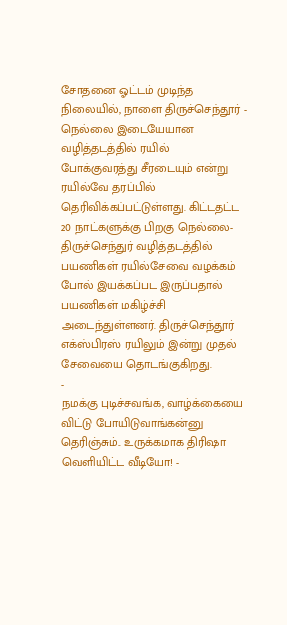சோதனை ஓட்டம் முடிந்த நிலையில், நாளை திருச்செந்தூர் - நெல்லை இடையேயான வழித்தடத்தில் ரயில் போக்குவரத்து சீரடையும் என்று ரயில்வே தரப்பில் தெரிவிக்கப்பட்டுள்ளது. கிட்டதட்ட 20 நாட்களுக்கு பிறகு நெல்லை- திருச்செந்துர் வழித்தடத்தில் பயணிகள் ரயில்சேவை வழக்கம் போல் இயக்கப்பட இருப்பதால் பயணிகள் மகிழ்ச்சி அடைந்துள்ளனர். திருச்செந்தூர் எக்ஸ்பிரஸ் ரயிலும் இன்று முதல் சேவையை தொடங்குகிறது.
-
நமக்கு புடிச்சவங்க, வாழ்க்கையை விட்டு போயிடுவாங்கன்னு தெரிஞ்சும்.. உருக்கமாக திரிஷா வெளியிட்ட வீடியோ! -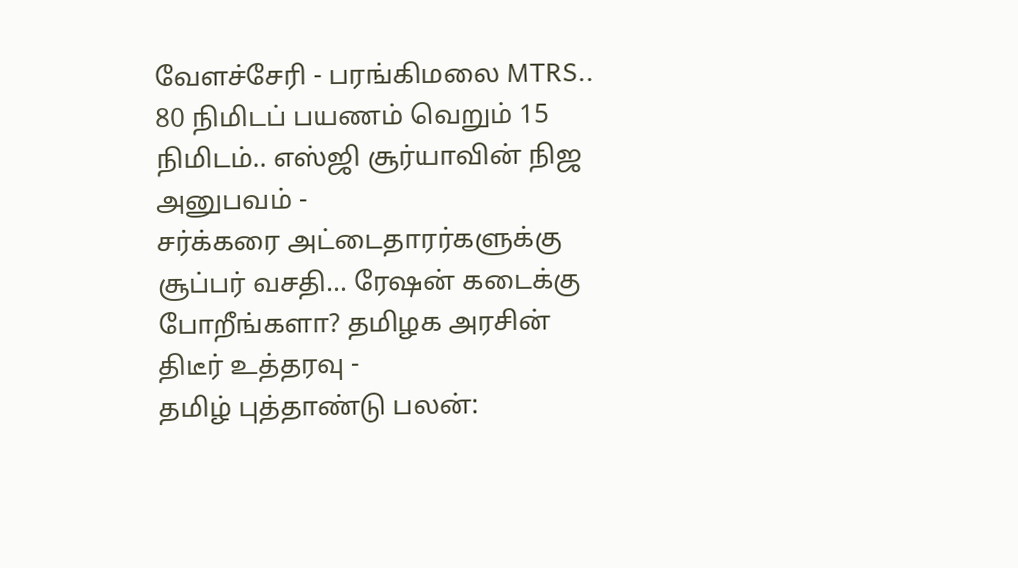வேளச்சேரி - பரங்கிமலை MTRS.. 80 நிமிடப் பயணம் வெறும் 15 நிமிடம்.. எஸ்ஜி சூர்யாவின் நிஜ அனுபவம் -
சர்க்கரை அட்டைதாரர்களுக்கு சூப்பர் வசதி… ரேஷன் கடைக்கு போறீங்களா? தமிழக அரசின் திடீர் உத்தரவு -
தமிழ் புத்தாண்டு பலன்: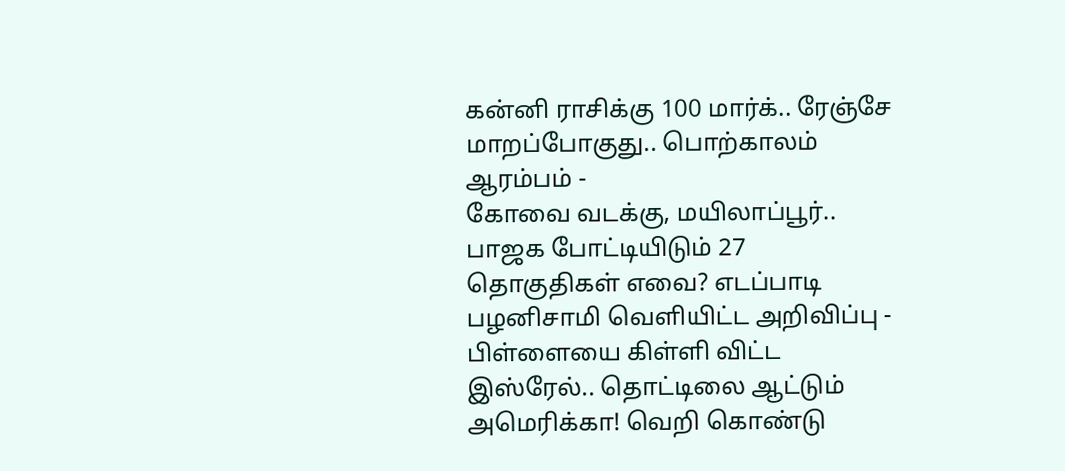கன்னி ராசிக்கு 100 மார்க்.. ரேஞ்சே மாறப்போகுது.. பொற்காலம் ஆரம்பம் -
கோவை வடக்கு, மயிலாப்பூர்.. பாஜக போட்டியிடும் 27 தொகுதிகள் எவை? எடப்பாடி பழனிசாமி வெளியிட்ட அறிவிப்பு -
பிள்ளையை கிள்ளி விட்ட இஸ்ரேல்.. தொட்டிலை ஆட்டும் அமெரிக்கா! வெறி கொண்டு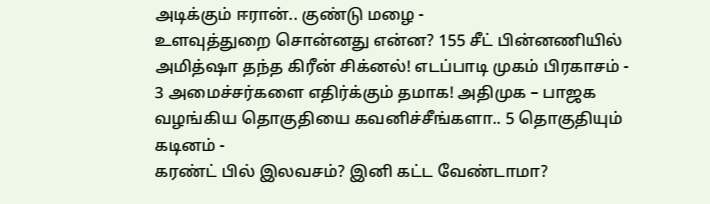அடிக்கும் ஈரான்.. குண்டு மழை -
உளவுத்துறை சொன்னது என்ன? 155 சீட் பின்னணியில் அமித்ஷா தந்த கிரீன் சிக்னல்! எடப்பாடி முகம் பிரகாசம் -
3 அமைச்சர்களை எதிர்க்கும் தமாக! அதிமுக – பாஜக வழங்கிய தொகுதியை கவனிச்சீங்களா.. 5 தொகுதியும் கடினம் -
கரண்ட் பில் இலவசம்? இனி கட்ட வேண்டாமா?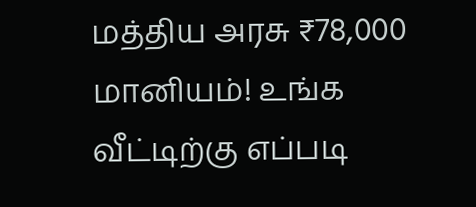மத்திய அரசு ₹78,000 மானியம்! உங்க வீட்டிற்கு எப்படி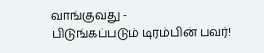வாங்குவது -
பிடுங்கப்படும் டிரம்பின் பவர்!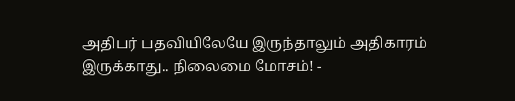அதிபர் பதவியிலேயே இருந்தாலும் அதிகாரம் இருக்காது.. நிலைமை மோசம்! -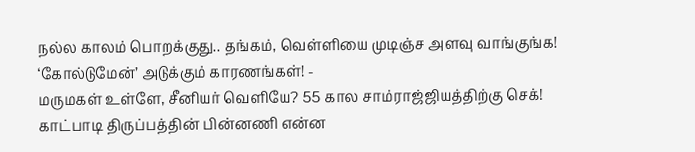நல்ல காலம் பொறக்குது.. தங்கம், வெள்ளியை முடிஞ்ச அளவு வாங்குங்க! ‘கோல்டுமேன்’ அடுக்கும் காரணங்கள்! -
மருமகள் உள்ளே, சீனியர் வெளியே? 55 கால சாம்ராஜ்ஜியத்திற்கு செக்! காட்பாடி திருப்பத்தின் பின்னணி என்ன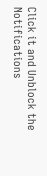Click it and Unblock the Notifications